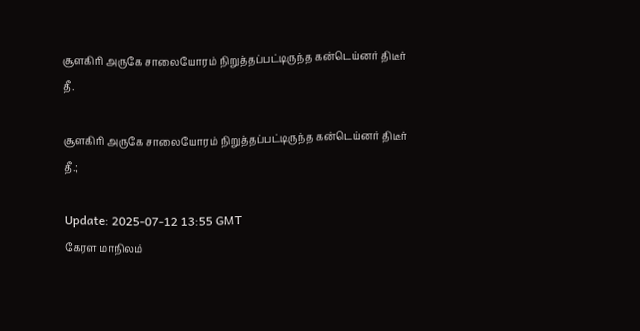சூளகிரி அருகே சாலையோரம் நிறுத்தப்பட்டிருந்த கன்டெய்னர் திடீர் தீ.

சூளகிரி அருகே சாலையோரம் நிறுத்தப்பட்டிருந்த கன்டெய்னர் திடீர் தீ.;

Update: 2025-07-12 13:55 GMT
கேரள மாநிலம்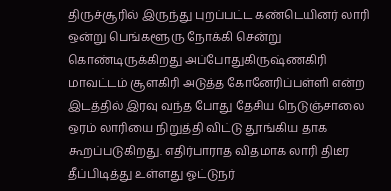திருச்சூரில் இருந்து புறப்பட்ட கண்டெயினர் லாரி ஒன்று பெங்களூரு நோக்கி சென்று கொண்டிருக்கிறது அப்போதுகிருஷ்ணகிரி மாவட்டம் சூளகிரி அடுத்த கோனேரிப்பள்ளி என்ற இடத்தில் இரவு வந்த போது தேசிய நெடுஞ்சாலை ஒரம் லாரியை நிறுத்தி விட்டு தூங்கிய தாக கூறப்படுகிறது. எதிர்பாராத விதமாக லாரி திடீர தீப்பிடித்து உள்ளது ஓட்டுநர்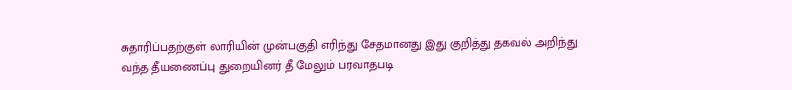சுதாரிப்பதற்குள் லாரியின் முன்பகுதி எரிந்து சேதமானது இது குறித்து தகவல் அறிந்து வந்த தீயணைப்பு துறையினர் தீ மேலும் பரவாதபடி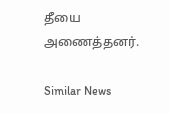தீயை அணைத்தனர்.

Similar News